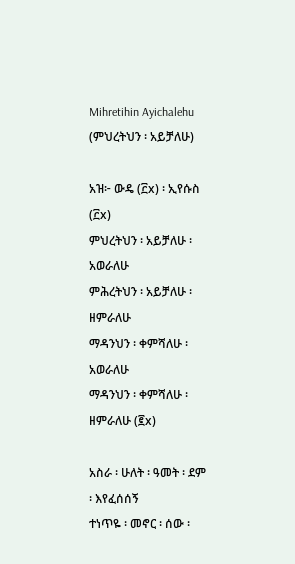Mihretihin Ayichalehu (ምህረትህን ፡ አይቻለሁ)

አዝ፦ ውዴ (፫x) ፡ ኢየሱስ (፫x)
ምህረትህን ፡ አይቻለሁ ፡ አወራለሁ
ምሕረትህን ፡ አይቻለሁ ፡ ዘምራለሁ
ማዳንህን ፡ ቀምሻለሁ ፡ አወራለሁ
ማዳንህን ፡ ቀምሻለሁ ፡ ዘምራለሁ (፪x)

አስራ ፡ ሁለት ፡ ዓመት ፡ ደም ፡ እየፈሰሰኝ
ተነጥዬ ፡ መኖር ፡ ሰው ፡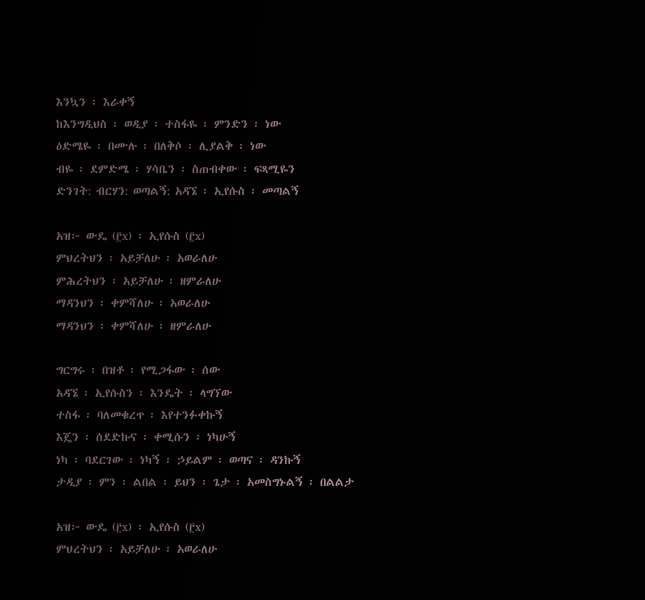እንኳን ፡ እራቀኝ
ከእንግዲህስ ፡ ወዲያ ፡ ተስፋዬ ፡ ምንድን ፡ ነው
ዕድሜዬ ፡ በሙሉ ፡ በለቅሶ ፡ ሊያልቅ ፡ ነው
ብዬ ፡ ደምድሜ ፡ ሃሳቤን ፡ ስጠብቀው ፡ ፍጻሚዬን
ድንገት: ብርሃን: ወጣልኝ: አዳኜ ፡ ኢየሱስ ፡ መጣልኝ

አዝ፦ ውዴ (፫x) ፡ ኢየሱስ (፫x)
ምህረትህን ፡ አይቻለሁ ፡ አወራለሁ
ምሕረትህን ፡ አይቻለሁ ፡ ዘምራለሁ
ማዳንህን ፡ ቀምሻለሁ ፡ አወራለሁ
ማዳንህን ፡ ቀምሻለሁ ፡ ዘምራለሁ

ግርግሩ ፡ በዝቶ ፡ የሚጋፋው ፡ ሰው
አዳኜ ፡ ኢየሱስን ፡ እንዴት ፡ ላግኘው
ተስፋ ፡ ባለመቁረጥ ፡ እየተንፉቀኩኝ
እጄን ፡ ሰደድኩና ፡ ቀሚሱን ፡ ነካሁኝ
ነካ ፡ ባደርገው ፡ ነካኝ ፡ ኃይልም ፡ ወጣና ፡ ዳንኩኝ
ታዲያ ፡ ምን ፡ ልበል ፡ ይህን ፡ ጌታ ፡ አመስግኑልኝ ፡ በልልታ

አዝ፦ ውዴ (፫x) ፡ ኢየሱስ (፫x)
ምህረትህን ፡ አይቻለሁ ፡ አወራለሁ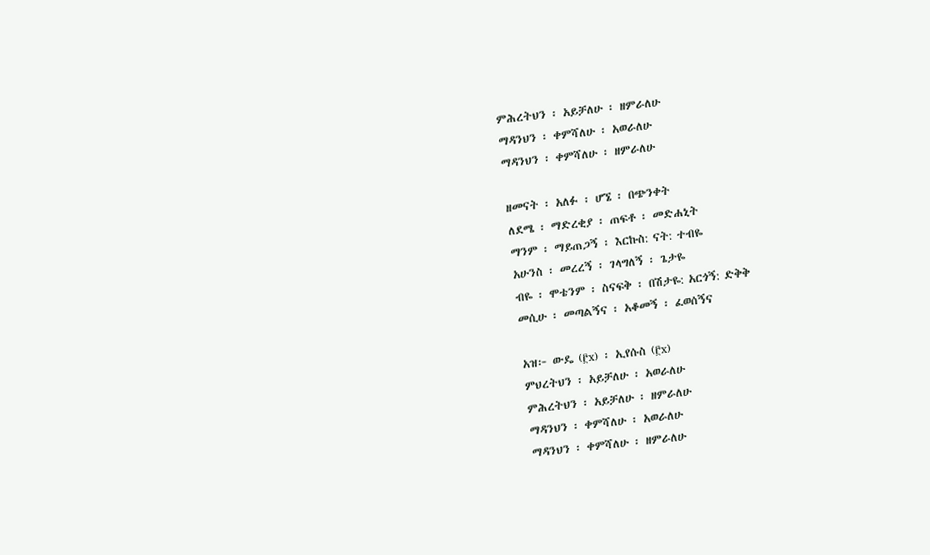ምሕረትህን ፡ አይቻለሁ ፡ ዘምራለሁ
ማዳንህን ፡ ቀምሻለሁ ፡ አወራለሁ
ማዳንህን ፡ ቀምሻለሁ ፡ ዘምራለሁ

ዘመናት ፡ አለፉ ፡ ሆኜ ፡ በጭንቀት
ለደሜ ፡ ማድረቂያ ፡ ጠፍቶ ፡ መድሐኒት
ማንም ፡ ማይጠጋኝ ፡ እርኩስ: ናት: ተብዬ
አሁንስ ፡ መረረኝ ፡ ገላግለኝ ፡ ጌታዬ
ብዬ ፡ ሞቴንም ፡ ስናፍቅ ፡ በሽታዬ: አርጎኝ: ድቅቅ
መሲሁ ፡ መጣልኝና ፡ አቆመኝ ፡ ፈወሰኝና

አዝ፦ ውዴ (፫x) ፡ ኢየሱስ (፫x)
ምህረትህን ፡ አይቻለሁ ፡ አወራለሁ
ምሕረትህን ፡ አይቻለሁ ፡ ዘምራለሁ
ማዳንህን ፡ ቀምሻለሁ ፡ አወራለሁ
ማዳንህን ፡ ቀምሻለሁ ፡ ዘምራለሁ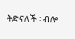ትድናለች ፡ ብሎ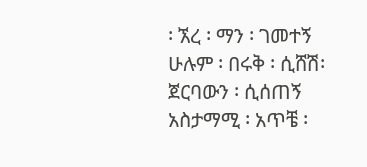፡ ኧረ ፡ ማን ፡ ገመተኝ
ሁሉም ፡ በሩቅ ፡ ሲሸሽ፡ ጀርባውን ፡ ሲሰጠኝ
አስታማሚ ፡ አጥቼ ፡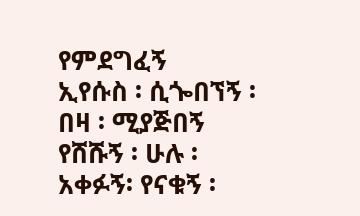የምደግፈኝ
ኢየሱስ ፡ ሲጐበኘኝ ፡ በዛ ፡ ሚያጅበኝ
የሸሹኝ ፡ ሁሉ ፡ አቀፉኝ፡ የናቁኝ ፡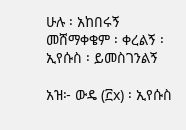ሁሉ ፡ አከበሩኝ
መሸማቀቄም ፡ ቀረልኝ ፡ ኢየሱስ ፡ ይመስገንልኝ

አዝ፦ ውዴ (፫x) ፡ ኢየሱስ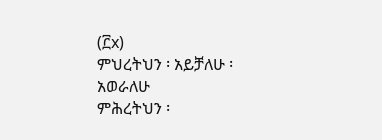(፫x)
ምህረትህን ፡ አይቻለሁ ፡ አወራለሁ
ምሕረትህን ፡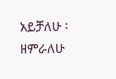አይቻለሁ ፡ ዘምራለሁ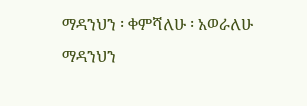ማዳንህን ፡ ቀምሻለሁ ፡ አወራለሁ
ማዳንህን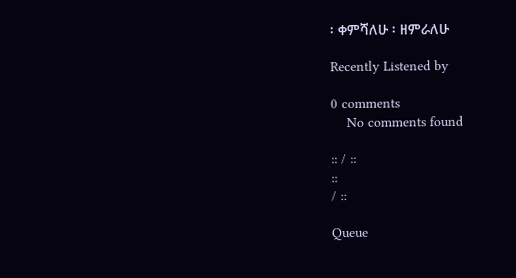፡ ቀምሻለሁ ፡ ዘምራለሁ

Recently Listened by

0 comments
    No comments found

:: / ::
::
/ ::

Queue